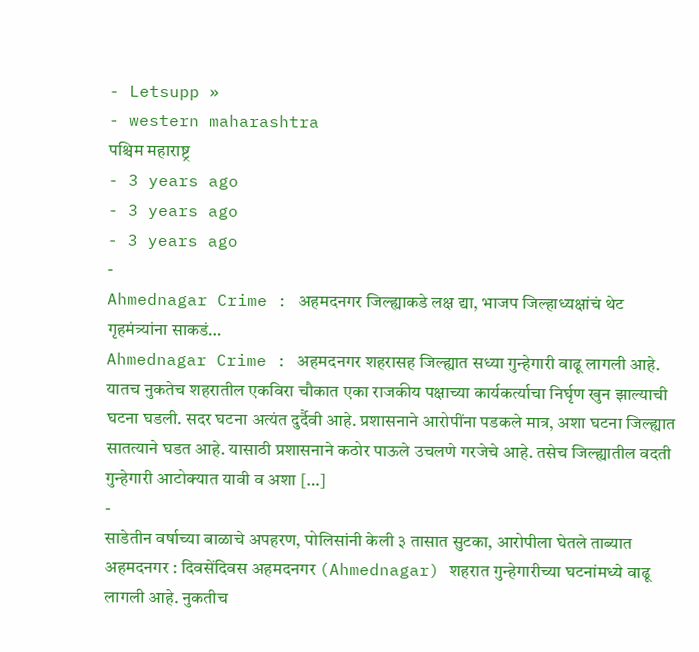- Letsupp »
- western maharashtra
पश्चिम महाराष्ट्र
- 3 years ago
- 3 years ago
- 3 years ago
-
Ahmednagar Crime : अहमदनगर जिल्ह्याकडे लक्ष द्या, भाजप जिल्हाध्यक्षांचं थेट गृहमंत्र्यांना साकडं…
Ahmednagar Crime : अहमदनगर शहरासह जिल्ह्यात सध्या गुन्हेगारी वाढू लागली आहे. यातच नुकतेच शहरातील एकविरा चौकात एका राजकीय पक्षाच्या कार्यकर्त्याचा निर्घृण खुन झाल्याची घटना घडली. सदर घटना अत्यंत दुर्दैवी आहे. प्रशासनाने आरोपींना पडकले मात्र, अशा घटना जिल्ह्यात सातत्याने घडत आहे. यासाठी प्रशासनाने कठोर पाऊले उचलणे गरजेचे आहे. तसेच जिल्ह्यातील वदती गुन्हेगारी आटोक्यात यावी व अशा […]
-
साडेतीन वर्षाच्या बाळाचे अपहरण, पोलिसांनी केली ३ तासात सुटका, आरोपीला घेतले ताब्यात
अहमदनगर : दिवसेंदिवस अहमदनगर (Ahmednagar) शहरात गुन्हेगारीच्या घटनांमध्ये वाढू लागली आहे. नुकतीच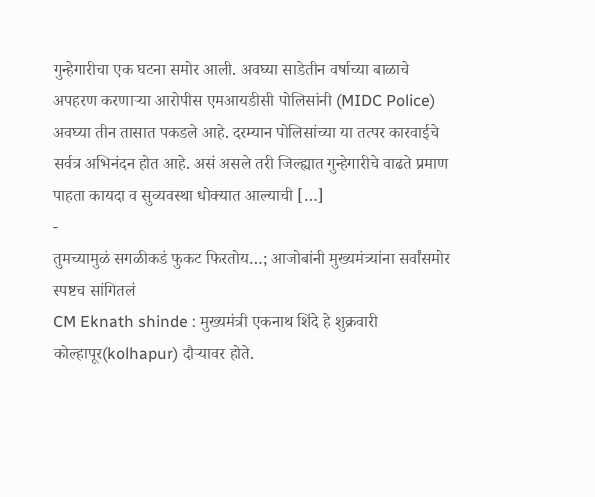गुन्हेगारीचा एक घटना समोर आली. अवघ्या साडेतीन वर्षाच्या बाळाचे अपहरण करणाऱ्या आरोपीस एमआयडीसी पोलिसांनी (MIDC Police) अवघ्या तीन तासात पकडले आहे. दरम्यान पोलिसांच्या या तत्पर कारवाईचे सर्वत्र अभिनंदन होत आहे. असं असले तरी जिल्ह्यात गुन्हेगारीचे वाढते प्रमाण पाहता कायदा व सुव्यवस्था धोक्यात आल्याची […]
-
तुमच्यामुळं सगळीकडं फुकट फिरतोय…; आजोबांनी मुख्यमंत्र्यांना सर्वांसमोर स्पष्टच सांगितलं
CM Eknath shinde : मुख्यमंत्री एकनाथ शिंदे हे शुक्रवारी कोल्हापूर(kolhapur) दौऱ्यावर होते.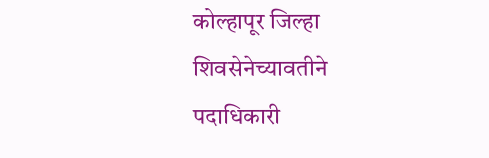कोल्हापूर जिल्हा शिवसेनेच्यावतीने पदाधिकारी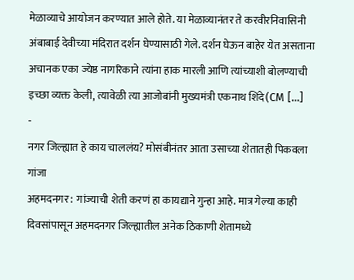मेळाव्याचे आयोजन करण्यात आले होते. या मेळाव्यानंतर ते करवीरनिवासिनी अंबाबाई देवीच्या मंदिरात दर्शन घेण्यासाठी गेले. दर्शन घेऊन बाहेर येत असताना अचानक एका ज्येष्ठ नागरिकाने त्यांना हाक मारली आणि त्यांच्याशी बोलण्याची इच्छा व्यक्त केली, त्यावेळी त्या आजोबांनी मुख्यमंत्री एकनाथ शिंदे(CM […]
-
नगर जिल्ह्यात हे काय चाललंय? मोसंबीनंतर आता उसाच्या शेतातही पिकवला गांजा
अहमदनगर : गांज्याची शेती करणं हा कायद्याने गुन्हा आहे. मात्र गेल्या काही दिवसांपासून अहमदनगर जिल्ह्यातील अनेक ठिकाणी शेतामध्ये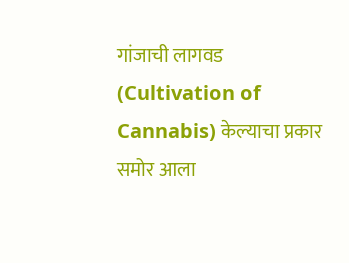गांजाची लागवड (Cultivation of Cannabis) केल्याचा प्रकार समोर आला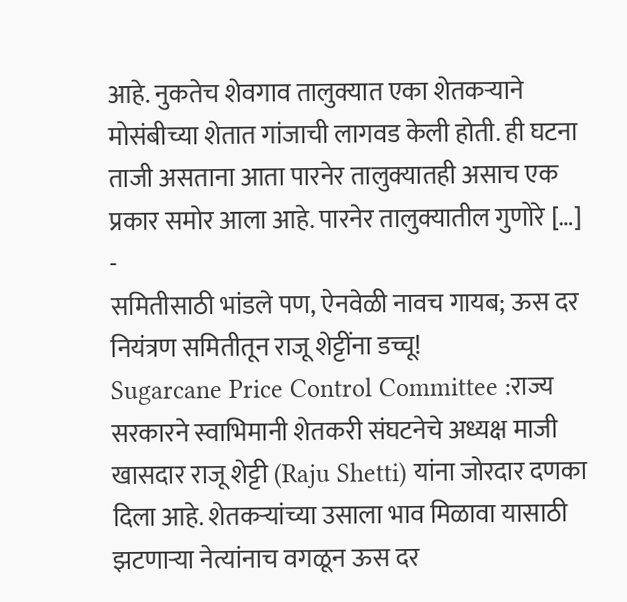आहे. नुकतेच शेवगाव तालुक्यात एका शेतकऱ्याने मोसंबीच्या शेतात गांजाची लागवड केली होती. ही घटना ताजी असताना आता पारनेर तालुक्यातही असाच एक प्रकार समोर आला आहे. पारनेर तालुक्यातील गुणोरे […]
-
समितीसाठी भांडले पण, ऐनवेळी नावच गायब; ऊस दर नियंत्रण समितीतून राजू शेट्टींना डच्चू!
Sugarcane Price Control Committee :राज्य सरकारने स्वाभिमानी शेतकरी संघटनेचे अध्यक्ष माजी खासदार राजू शेट्टी (Raju Shetti) यांना जोरदार दणका दिला आहे. शेतकऱ्यांच्या उसाला भाव मिळावा यासाठी झटणाऱ्या नेत्यांनाच वगळून ऊस दर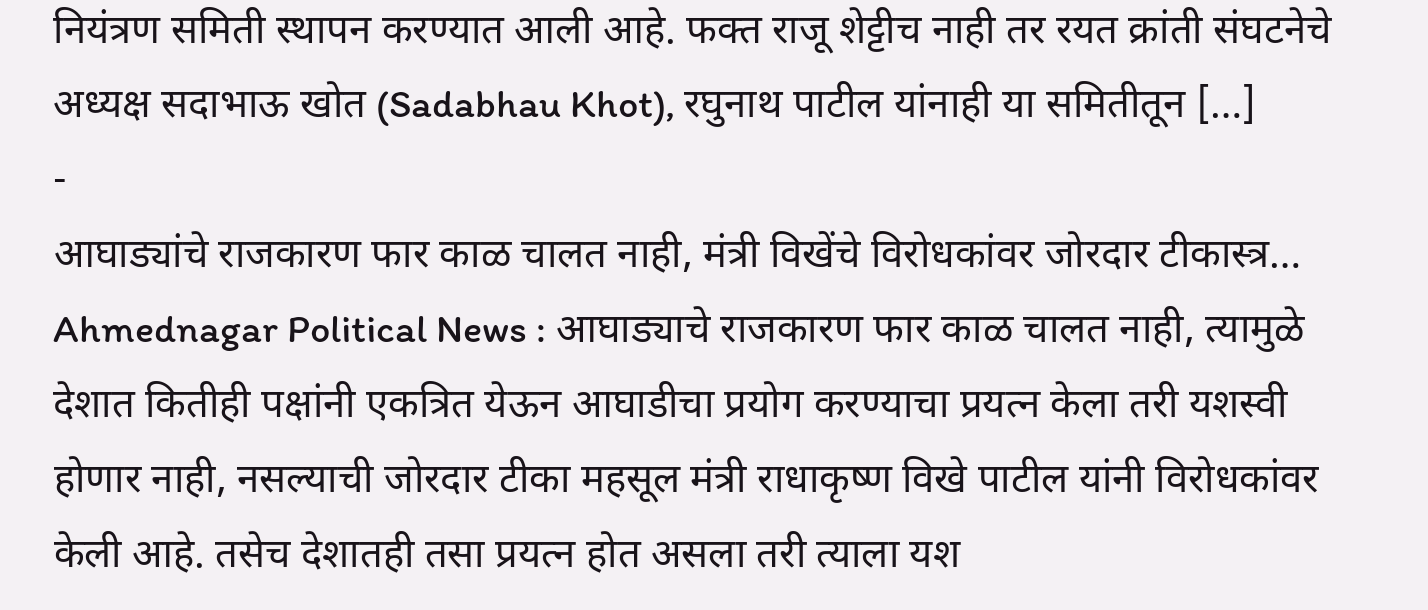नियंत्रण समिती स्थापन करण्यात आली आहे. फक्त राजू शेट्टीच नाही तर रयत क्रांती संघटनेचे अध्यक्ष सदाभाऊ खोत (Sadabhau Khot), रघुनाथ पाटील यांनाही या समितीतून […]
-
आघाड्यांचे राजकारण फार काळ चालत नाही, मंत्री विखेंचे विरोधकांवर जोरदार टीकास्त्र…
Ahmednagar Political News : आघाड्याचे राजकारण फार काळ चालत नाही, त्यामुळे देशात कितीही पक्षांनी एकत्रित येऊन आघाडीचा प्रयोग करण्याचा प्रयत्न केला तरी यशस्वी होणार नाही, नसल्याची जोरदार टीका महसूल मंत्री राधाकृष्ण विखे पाटील यांनी विरोधकांवर केली आहे. तसेच देशातही तसा प्रयत्न होत असला तरी त्याला यश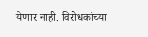येणार नाही. विरोधकांच्या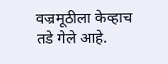वज्रमूठीला केव्हाच तडे गेले आहे.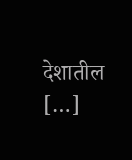देशातील […]